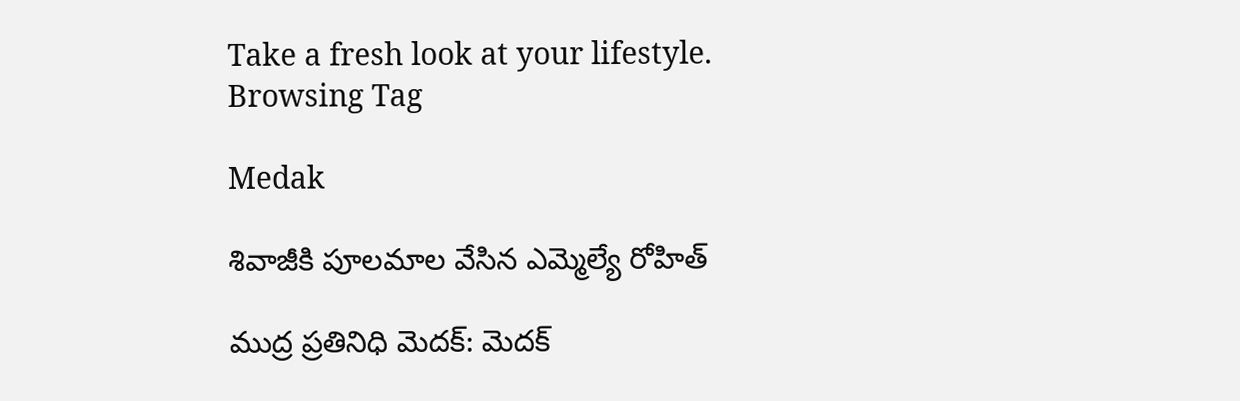Take a fresh look at your lifestyle.
Browsing Tag

Medak

శివాజీకి పూలమాల వేసిన ఎమ్మెల్యే రోహిత్

ముద్ర ప్రతినిధి మెదక్: మెదక్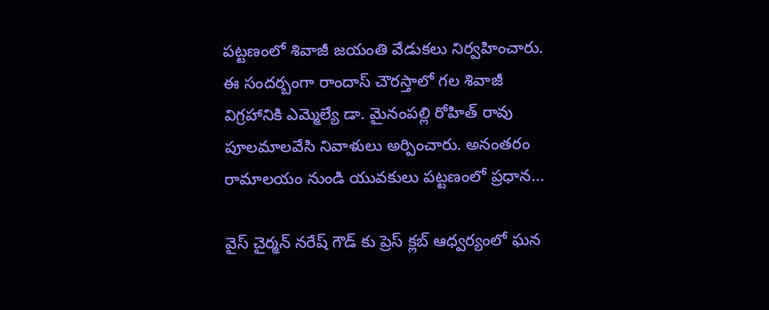పట్టణంలో శివాజీ జయంతి వేడుకలు నిర్వహించారు. ఈ సందర్బంగా రాందాస్ చౌరస్తాలో గల శివాజీ విగ్రహానికి ఎమ్మెల్యే డా. మైనంపల్లి రోహిత్ రావు పూలమాలవేసి నివాళులు అర్పించారు. అనంతరం రామాలయం నుండి యువకులు పట్టణంలో ప్రధాన…

వైస్ చైర్మన్ నరేష్ గౌడ్ కు ప్రెస్ క్లబ్ ఆధ్వర్యంలో ఘన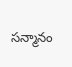సన్మానం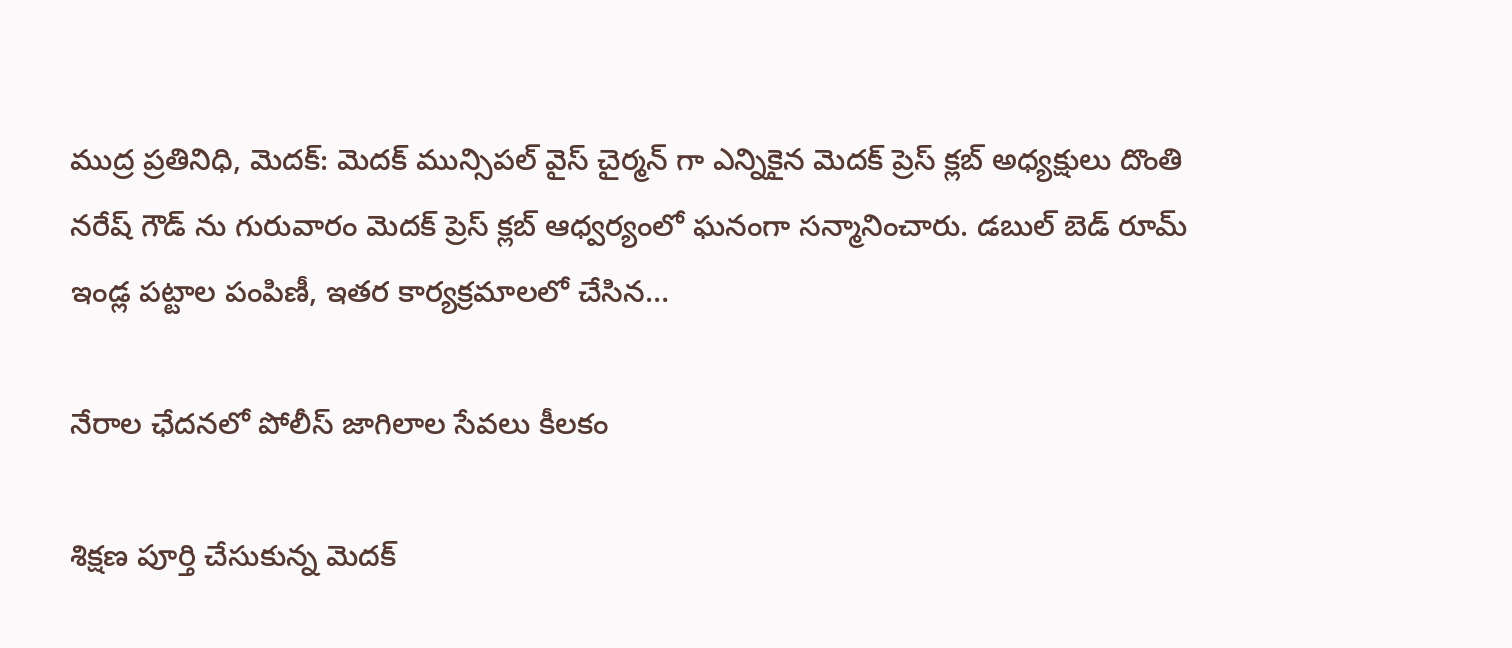ముద్ర ప్రతినిధి, మెదక్: మెదక్ మున్సిపల్ వైస్ చైర్మన్ గా ఎన్నికైన మెదక్ ప్రెస్ క్లబ్ అధ్యక్షులు దొంతి నరేష్ గౌడ్ ను గురువారం మెదక్ ప్రెస్ క్లబ్ ఆధ్వర్యంలో ఘనంగా సన్మానించారు. డబుల్ బెడ్ రూమ్ ఇండ్ల పట్టాల పంపిణీ, ఇతర కార్యక్రమాలలో చేసిన…

నేరాల ఛేదనలో పోలీస్ జాగిలాల సేవలు కీలకం

శిక్షణ పూర్తి చేసుకున్న మెదక్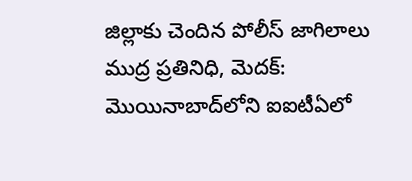జిల్లాకు చెందిన పోలీస్ జాగిలాలు ముద్ర ప్రతినిధి, మెదక్: మొయినాబాద్‌లోని ఐఐటీఏలో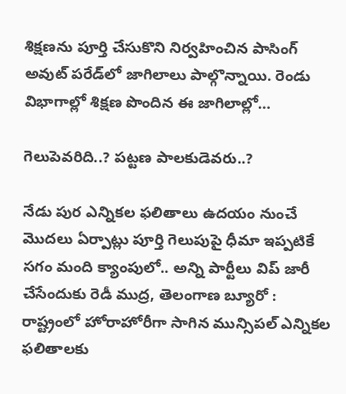శిక్షణను పూర్తి చేసుకొని నిర్వహించిన పాసింగ్ అవుట్ పరేడ్‌లో జాగిలాలు పాల్గొన్నాయి. రెండు విభాగాల్లో శిక్షణ పొందిన ఈ జాగిలాల్లో…

గెలుపెవరిది..? పట్టణ పాలకుడెవరు..?

నేడు పుర ఎన్నికల ఫలితాలు ఉదయం నుంచే మొదలు ఏర్పాట్లు పూర్తి గెలుపుపై ధీమా ఇప్పటికే సగం మంది క్యాంపులో.. అన్ని పార్టీలు విప్ జారీ చేసేందుకు రెడీ ముద్ర, తెలంగాణ బ్యూరో : రాష్ట్రంలో హోరాహోరీగా సాగిన మున్సిపల్ ఎన్నికల ఫలితాలకు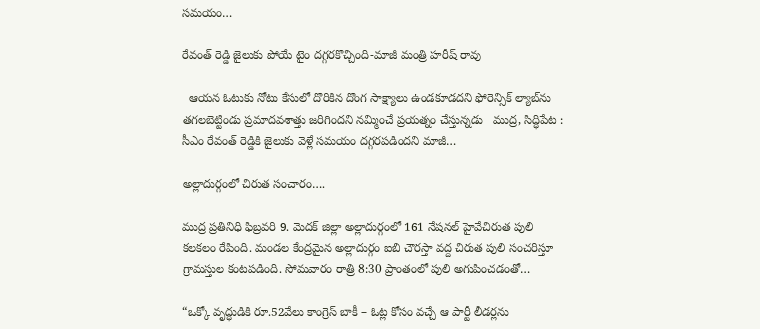సమయం…

రేవంత్ రెడ్డి జైలుకు పోయే టైం దగ్గరకొచ్చింది-మాజీ మంత్రి హరీష్ రావు

  ఆయన ఓటుకు నోటు కేసులో దొరికిన దొంగ సాక్ష్యాలు ఉండకూడదని ఫోరెన్సిక్ ల్యాబ్‌ను తగలబెట్టిండు ప్రమాదవశాత్తు జరిగిందని నమ్మించే ప్రయత్నం చేస్తున్నడు   ముద్ర, సిద్ధిపేట : సీఎం రేవంత్ రెడ్డికి జైలుకు వెళ్లే సమయం దగ్గరపడిందని మాజీ…

అల్లాదుర్గంలో చిరుత సంచారం….

ముద్ర ప్రతినిధి ఫిబ్రవరి 9. మెదక్ జిల్లా అల్లాదుర్గంలో 161 నేషనల్ హైవేచిరుత పులి కలకలం రేపింది. మండల కేంద్రమైన అల్లాదుర్గం ఐబి చౌరస్తా వద్ద చిరుత పులి సంచరిస్తూ గ్రామస్తుల కంటపడింది. సోమవారం రాత్రి 8:30 ప్రాంతంలో పులి అగుపించడంతో…

“ఒక్కో వృద్ధుడికి రూ.52వేలు కాంగ్రెస్ బాకీ – ఓట్ల కోసం వచ్చే ఆ పార్టీ లీడర్లను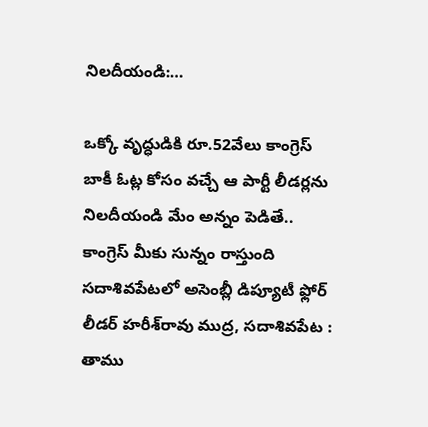నిలదీయండి:…

ఒక్కో వృద్ధుడికి రూ.52వేలు కాంగ్రెస్ బాకీ ఓట్ల కోసం వచ్చే ఆ పార్టీ లీడర్లను నిలదీయండి మేం అన్నం పెడితే.. కాంగ్రెస్ మీకు సున్నం రాస్తుంది సదాశివపేటలో అసెంబ్లీ డిప్యూటీ ఫ్లోర్‌ లీడర్‌ హరీశ్‌రావు ముద్ర, సదాశివపేట : తాము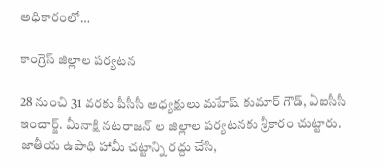అధికారంలో…

కాంగ్రెస్ జిల్లాల పర్యటన

28 నుంచి 31 వరకు పీసీసీ అధ్యక్షులు మహేష్ కుమార్ గౌడ్, ఏఐసీసీ ఇంచార్జ్. మీనాక్షి నటరాజన్ ల జిల్లాల పర్యటనకు శ్రీకారం చుట్టారు. జాతీయ ఉపాధి హామీ చట్టాన్ని రద్దు చేసి,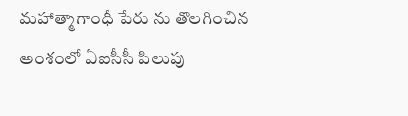మహాత్మాగాంధీ పేరు ను తొలగించిన అంశంలో ఏఐసీసీ పిలుపు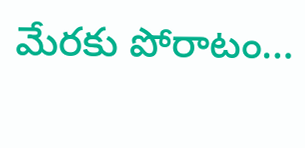మేరకు పోరాటం…